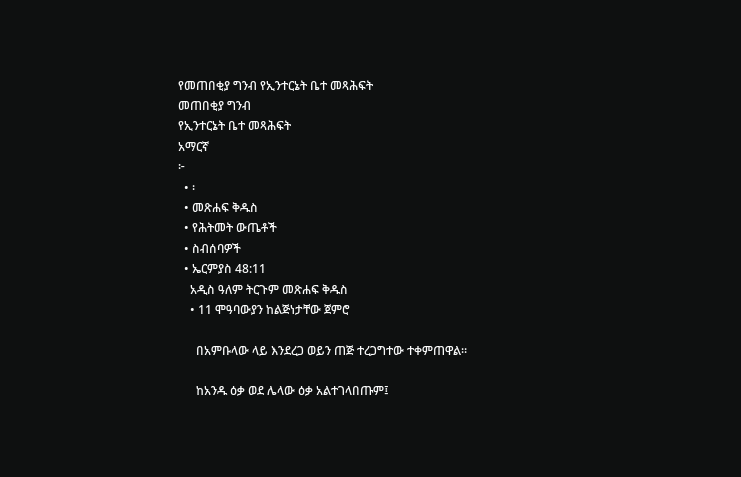የመጠበቂያ ግንብ የኢንተርኔት ቤተ መጻሕፍት
መጠበቂያ ግንብ
የኢንተርኔት ቤተ መጻሕፍት
አማርኛ
፦
  • ፡
  • መጽሐፍ ቅዱስ
  • የሕትመት ውጤቶች
  • ስብሰባዎች
  • ኤርምያስ 48:11
    አዲስ ዓለም ትርጉም መጽሐፍ ቅዱስ
    • 11 ሞዓባውያን ከልጅነታቸው ጀምሮ

      በአምቡላው ላይ እንደረጋ ወይን ጠጅ ተረጋግተው ተቀምጠዋል።

      ከአንዱ ዕቃ ወደ ሌላው ዕቃ አልተገላበጡም፤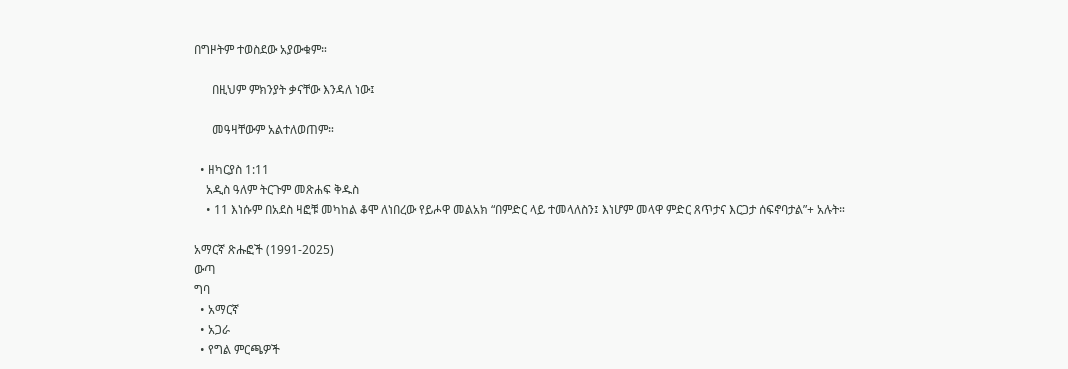በግዞትም ተወስደው አያውቁም።

      በዚህም ምክንያት ቃናቸው እንዳለ ነው፤

      መዓዛቸውም አልተለወጠም።

  • ዘካርያስ 1:11
    አዲስ ዓለም ትርጉም መጽሐፍ ቅዱስ
    • 11 እነሱም በአደስ ዛፎቹ መካከል ቆሞ ለነበረው የይሖዋ መልአክ “በምድር ላይ ተመላለስን፤ እነሆም መላዋ ምድር ጸጥታና እርጋታ ሰፍኖባታል”+ አሉት።

አማርኛ ጽሑፎች (1991-2025)
ውጣ
ግባ
  • አማርኛ
  • አጋራ
  • የግል ምርጫዎች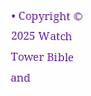• Copyright © 2025 Watch Tower Bible and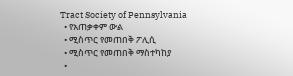Tract Society of Pennsylvania
  • የአጠቃቀም ውል
  • ሚስጥር የመጠበቅ ፖሊሲ
  • ሚስጥር የመጠበቅ ማስተካከያ
  •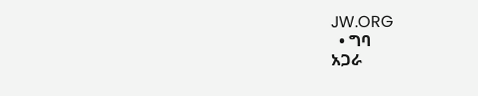JW.ORG
  • ግባ
አጋራ